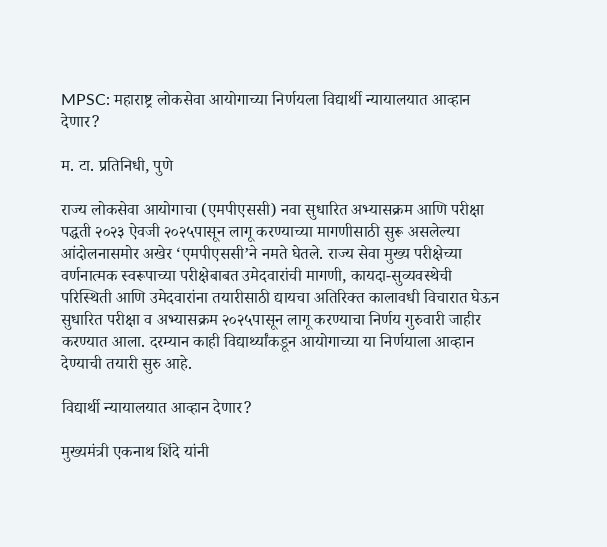MPSC: महाराष्ट्र लोकसेवा आयोगाच्या निर्णयला विद्यार्थी न्यायालयात आव्हान देणार?

म. टा. प्रतिनिधी, पुणे

राज्य लोकसेवा आयोगाचा (एमपीएससी) नवा सुधारित अभ्यासक्रम आणि परीक्षा पद्धती २०२३ ऐवजी २०२५पासून लागू करण्याच्या मागणीसाठी सुरू असलेल्या आंदोलनासमोर अखेर ‘एमपीएससी’ने नमते घेतले. राज्य सेवा मुख्य परीक्षेच्या वर्णनात्मक स्वरूपाच्या परीक्षेबाबत उमेदवारांची मागणी, कायदा-सुव्यवस्थेची परिस्थिती आणि उमेदवारांना तयारीसाठी द्यायचा अतिरिक्त कालावधी विचारात घेऊन सुधारित परीक्षा व अभ्यासक्रम २०२५पासून लागू करण्याचा निर्णय गुरुवारी जाहीर करण्यात आला. दरम्यान काही विद्यार्थ्यांकडून आयोगाच्या या निर्णयाला आव्हान देण्याची तयारी सुरु आहे.

विद्यार्थी न्यायालयात आव्हान देणार?

मुख्यमंत्री एकनाथ शिंदे यांनी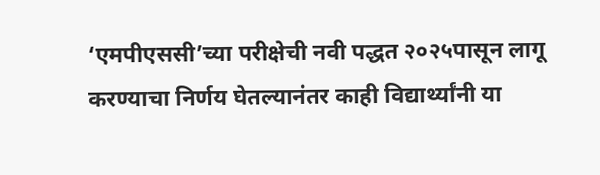‘एमपीएससी’च्या परीक्षेची नवी पद्धत २०२५पासून लागू करण्याचा निर्णय घेतल्यानंतर काही विद्यार्थ्यांनी या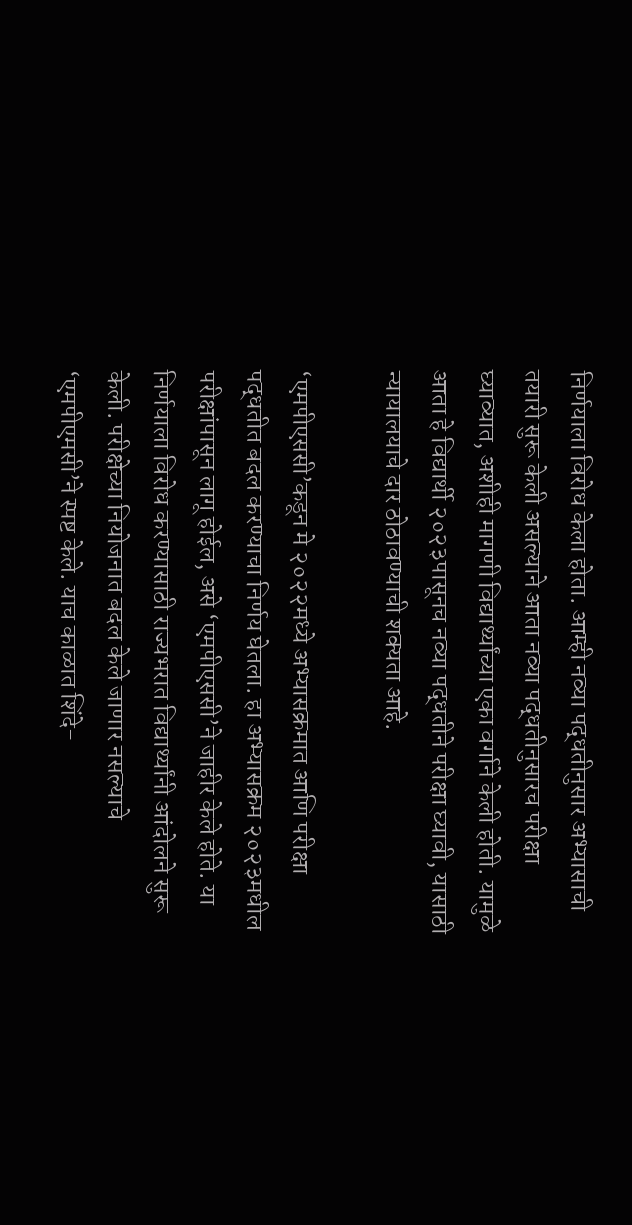निर्णयाला विरोध केला होता. आम्ही नव्या पद्धतीनुसार अभ्यासाची तयारी सुरू केली असल्याने आता नव्या पद्धतीनुसारच परीक्षा घ्याव्यात, अशीही मागणी विद्यार्थ्यांच्या एका वर्गाने केली होती. यामुळे आता हे विद्यार्थी २०२३पासूनच नव्या पद्धतीने परीक्षा घ्यावी, यासाठी न्यायालयाचे दार ठोठावण्याची शक्यता आहे.

‘एमपीएससी’कडून मे २०२२मध्ये अभ्यासक्रमात आणि परीक्षा पद्धतीत बदल करण्याचा निर्णय घेतला. हा अभ्यासक्रम २०२३मधील परीक्षांपासून लागू होईल, असे ‘एमपीएससी’ने जाहीर केले होते. या निर्णयाला विरोध करण्यासाठी राज्यभरात विद्यार्थ्यांनी आंदोलने सुरू केली. परीक्षेच्या नियोजनात बदल केले जाणार नसल्याचे ‘एमपीएमसी’ने स्पष्ट केले. याच काळात शिंदे-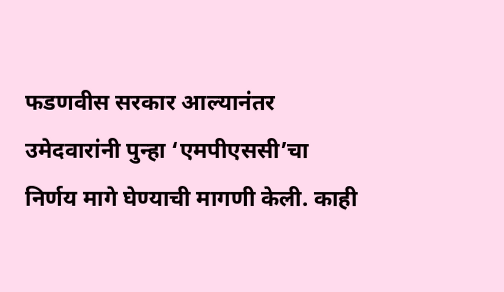फडणवीस सरकार आल्यानंतर उमेदवारांनी पुन्हा ‘एमपीएससी’चा निर्णय मागे घेण्याची मागणी केली. काही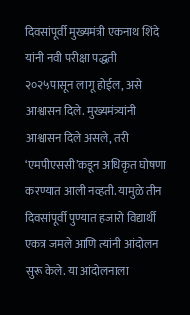दिवसांपूर्वी मुख्यमंत्री एकनाथ शिंदे यांनी नवी परीक्षा पद्धती २०२५पासून लागू होईल, असे आश्वासन दिले. मुख्यमंत्र्यांनी आश्वासन दिले असले, तरी ‘एमपीएससी’कडून अधिकृत घोषणा करण्यात आली नव्हती. यामुळे तीन दिवसांपूर्वी पुण्यात हजारो विद्यार्थी एकत्र जमले आणि त्यांनी आंदोलन सुरू केले. या आंदोलनाला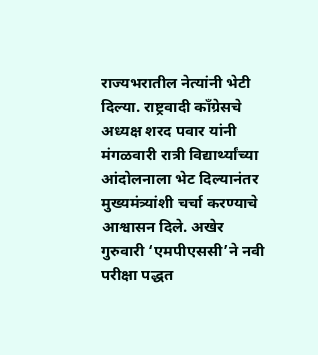राज्यभरातील नेत्यांनी भेटी दिल्या. राष्ट्रवादी काँग्रेसचे अध्यक्ष शरद पवार यांनी मंगळवारी रात्री विद्यार्थ्यांच्या आंदोलनाला भेट दिल्यानंतर मुख्यमंत्र्यांशी चर्चा करण्याचे आश्वासन दिले. अखेर गुरुवारी ‘एमपीएससी’ने नवी परीक्षा पद्धत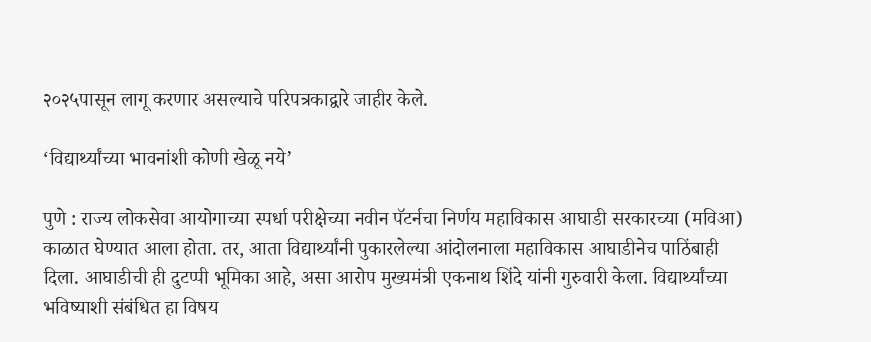२०२५पासून लागू करणार असल्याचे परिपत्रकाद्वारे जाहीर केले.

‘विद्यार्थ्यांच्या भावनांशी कोणी खेळू नये’

पुणे : राज्य लोकसेवा आयोगाच्या स्पर्धा परीक्षेच्या नवीन पॅटर्नचा निर्णय महाविकास आघाडी सरकारच्या (मविआ) काळात घेण्यात आला होता. तर, आता विद्यार्थ्यांनी पुकारलेल्या आंदोलनाला महाविकास आघाडीनेच पाठिंबाही दिला. आघाडीची ही दुटप्पी भूमिका आहे, असा आरोप मुख्यमंत्री एकनाथ शिंदे यांनी गुरुवारी केला. विद्यार्थ्यांच्या भविष्याशी संबंधित हा विषय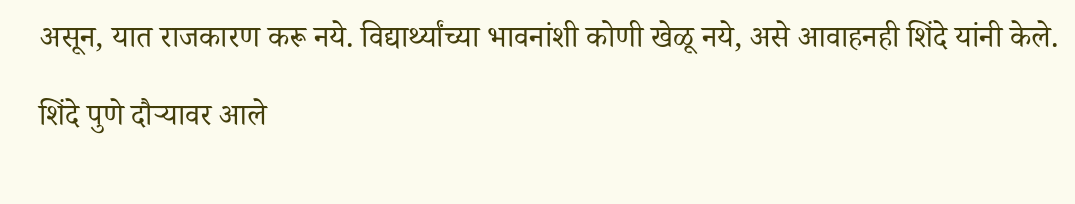असून, यात राजकारण करू नये. विद्यार्थ्यांच्या भावनांशी कोणी खेळू नये, असे आवाहनही शिंदे यांनी केले.

शिंदे पुणे दौऱ्यावर आले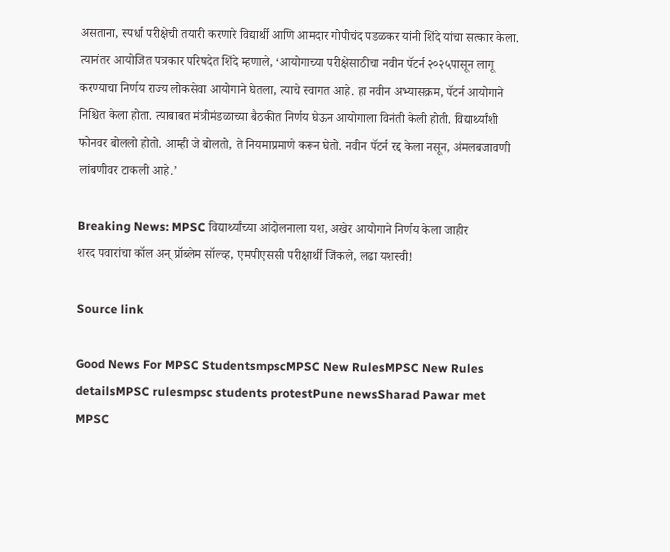असताना, स्पर्धा परीक्षेची तयारी करणारे विद्यार्थी आणि आमदार गोपीचंद पडळकर यांनी शिंदे यांचा सत्कार केला. त्यानंतर आयोजित पत्रकार परिषदेत शिंदे म्हणाले, ‘आयोगाच्या परीक्षेसाठीचा नवीन पॅटर्न २०२५पासून लागू करण्याचा निर्णय राज्य लोकसेवा आयोगाने घेतला, त्याचे स्वागत आहे. हा नवीन अभ्यासक्रम, पॅटर्न आयोगाने निश्चित केला होता. त्याबाबत मंत्रीमंडळाच्या बैठकीत निर्णय घेऊन आयोगाला विनंती केली होती. विद्यार्थ्यांशी फोनवर बोललो होतो. आम्ही जे बोलतो, ते नियमाप्रमाणे करून घेतो. नवीन पॅटर्न रद्द केला नसून, अंमलबजावणी लांबणीवर टाकली आहे.’

Breaking News: MPSC विद्यार्थ्यांच्या आंदोलनाला यश, अखेर आयोगाने निर्णय केला जाहीर
शरद पवारांचा कॉल अन् प्रॉब्लेम सॉल्व्ह, एमपीएससी परीक्षार्थी जिंकले, लढा यशस्वी!

Source link

Good News For MPSC StudentsmpscMPSC New RulesMPSC New Rules detailsMPSC rulesmpsc students protestPune newsSharad Pawar met MPSC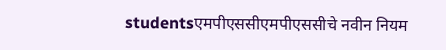studentsएमपीएससीएमपीएससीचे नवीन नियम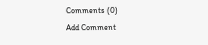Comments (0)
Add Comment